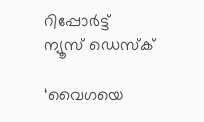റിപ്പോര്‍ട്ട്
ന്യൂസ് ഡെസ്ക്

‘വൈഗയെ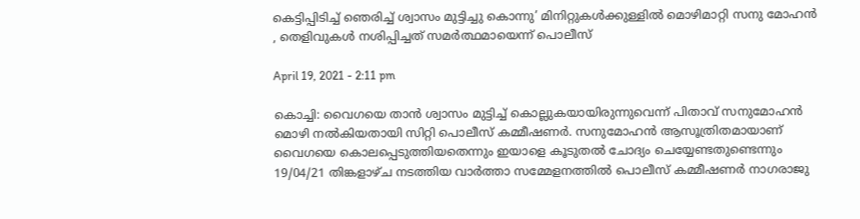കെട്ടിപ്പിടിച്ച് ഞെരിച്ച് ശ്വാസം മുട്ടിച്ചു കൊന്നു’ മിനിറ്റുകൾക്കുള്ളിൽ മൊഴിമാറ്റി സനു മോഹൻ , തെളിവുകൾ നശിപ്പിച്ചത് സമർത്ഥമായെന്ന് പൊലീസ്

April 19, 2021 - 2:11 pm

കൊച്ചി: വൈഗയെ താൻ ശ്വാസം മുട്ടിച്ച് കൊല്ലുകയായിരുന്നുവെന്ന് പിതാവ് സനുമോഹന്‍ മൊഴി നല്‍കിയതായി സിറ്റി പൊലീസ് കമ്മീഷണര്‍. സനുമോഹന്‍ ആസൂത്രിതമായാണ് വൈഗയെ കൊലപ്പെടുത്തിയതെന്നും ഇയാളെ കൂടുതല്‍ ചോദ്യം ചെയ്യേണ്ടതുണ്ടെന്നും 19/04/21 തിങ്കളാഴ്ച നടത്തിയ വാർത്താ സമ്മേളനത്തിൽ പൊലീസ് കമ്മീഷണര്‍ നാഗരാജു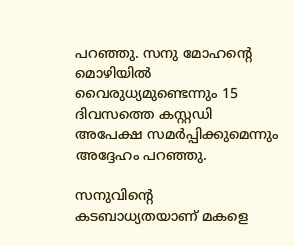പറഞ്ഞു. സനു മോഹന്റെ മൊഴിയില്‍ വൈരുധ്യമുണ്ടെന്നും 15 ദിവസത്തെ കസ്റ്റഡി അപേക്ഷ സമര്‍പ്പിക്കുമെന്നും അദ്ദേഹം പറഞ്ഞു.

സനുവിൻ്റെ കടബാധ്യതയാണ് മകളെ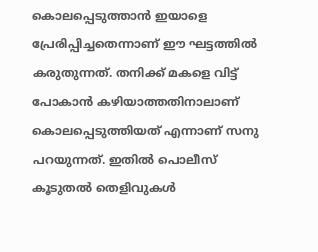കൊലപ്പെടുത്താൻ ഇയാളെ പ്രേരിപ്പിച്ചതെന്നാണ് ഈ ഘട്ടത്തിൽ കരുതുന്നത്. തനിക്ക് മകളെ വിട്ട് പോകാന്‍ കഴിയാത്തതിനാലാണ് കൊലപ്പെടുത്തിയത് എന്നാണ് സനു പറയുന്നത്. ഇതില്‍ പൊലീസ് കൂടുതല്‍ തെളിവുകള്‍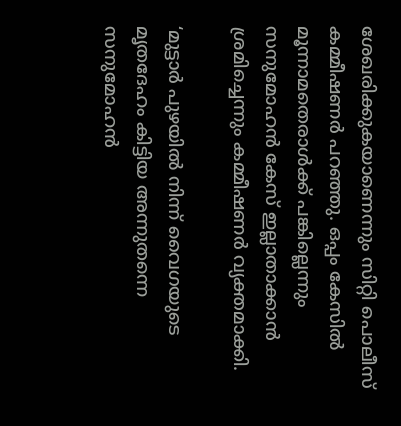ശേഖരിക്കുകയാണെന്നും സിറ്റി പൊലീസ് കമ്മീഷണര്‍ പറഞ്ഞു. ഒപ്പം കേസില്‍ മൂന്നാമതെരാള്‍ക്ക് പങ്കില്ലെന്നും സനുമോഹന്‍ കേസ് ഇല്ലാതാക്കാന്‍ ശ്രമിച്ചെന്നും കമ്മീഷണര്‍ വ്യക്തമാക്കി.

‘മുട്ടാർ പുഴയിൽ നിന്ന് വൈഗയുടെ മൃതദേഹം കിട്ടിയ അന്നുതന്നെ സനുമോഹൻ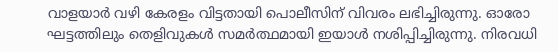വാളയാർ വഴി കേരളം വിട്ടതായി പൊലീസിന് വിവരം ലഭിച്ചിരുന്നു. ഓരോ ഘട്ടത്തിലും തെളിവുകൾ സമർത്ഥമായി ഇയാൾ നശിപ്പിച്ചിരുന്നു. നിരവധി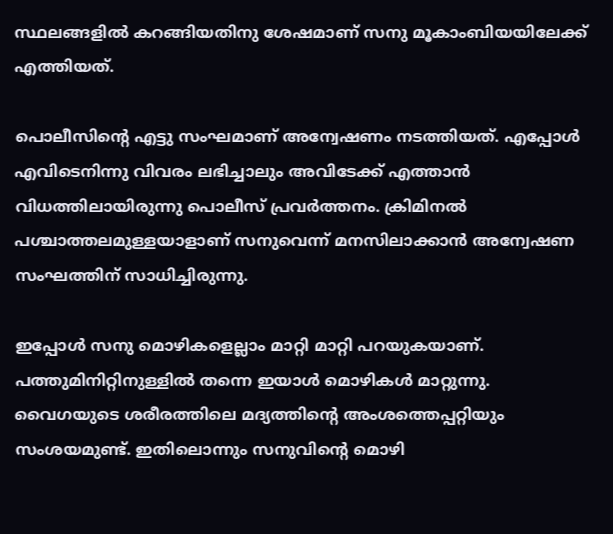സ്ഥലങ്ങളിൽ കറങ്ങിയതിനു ശേഷമാണ് സനു മൂകാംബിയയിലേക്ക് എത്തിയത്.

പൊലീസിന്റെ എട്ടു സംഘമാണ് അന്വേഷണം നടത്തിയത്. എപ്പോൾ എവിടെനിന്നു വിവരം ലഭിച്ചാലും അവിടേക്ക് എത്താൻ വിധത്തിലായിരുന്നു പൊലീസ് പ്രവർത്തനം. ക്രിമിനൽ പശ്ചാത്തലമുള്ളയാളാണ് സനുവെന്ന് മനസിലാക്കാൻ അന്വേഷണ സംഘത്തിന് സാധിച്ചിരുന്നു.

ഇപ്പോൾ സനു മൊഴികളെല്ലാം മാറ്റി മാറ്റി പറയുകയാണ്. പത്തുമിനിറ്റിനുള്ളിൽ തന്നെ ഇയാൾ മൊഴികൾ മാറ്റുന്നു. വൈഗയുടെ ശരീരത്തിലെ മദ്യത്തിന്റെ അംശത്തെപ്പറ്റിയും സംശയമുണ്ട്. ഇതിലൊന്നും സനുവിന്റെ മൊഴി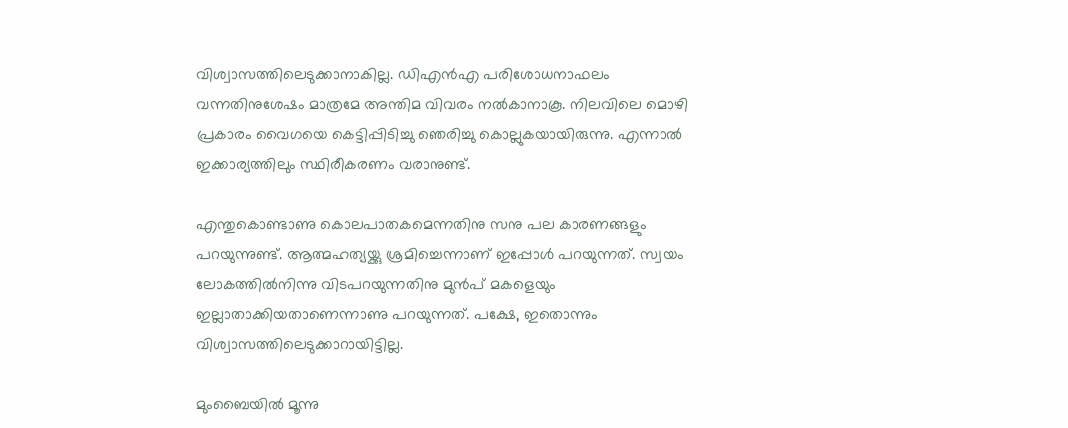വിശ്വാസത്തിലെടുക്കാനാകില്ല. ഡിഎൻഎ പരിശോധനാഫലം വന്നതിനുശേഷം മാത്രമേ അന്തിമ വിവരം നല്‍കാനാകൂ. നിലവിലെ മൊഴി പ്രകാരം വൈഗയെ കെട്ടിപ്പിടിച്ചു ഞെരിച്ചു കൊല്ലുകയായിരുന്നു. എന്നാൽ ഇക്കാര്യത്തിലും സ്ഥിരീകരണം വരാനുണ്ട്.

എന്തുകൊണ്ടാണു കൊലപാതകമെന്നതിനു സനു പല കാരണങ്ങളും പറയുന്നുണ്ട്. ആത്മഹത്യയ്ക്കു ശ്രമിച്ചെന്നാണ് ഇപ്പോൾ പറയുന്നത്. സ്വയം ലോകത്തിൽനിന്നു വിടപറയുന്നതിനു മുൻപ് മകളെയും ഇല്ലാതാക്കിയതാണെന്നാണു പറയുന്നത്. പക്ഷേ, ഇതൊന്നും വിശ്വാസത്തിലെടുക്കാറായിട്ടില്ല.

മുംബൈയിൽ മൂന്നു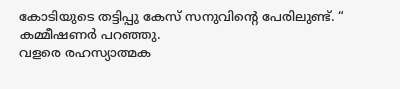കോടിയുടെ തട്ടിപ്പു കേസ് സനുവിന്റെ പേരിലുണ്ട്. “
കമ്മീഷണർ പറഞ്ഞു.
വളരെ രഹസ്യാത്മക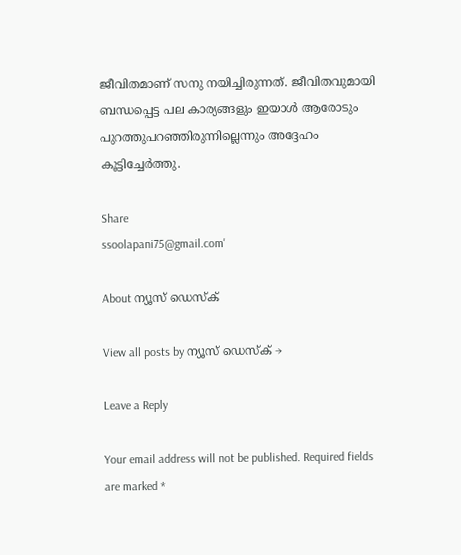ജീവിതമാണ് സനു നയിച്ചിരുന്നത്. ജീവിതവുമായി ബന്ധപ്പെട്ട പല കാര്യങ്ങളും ഇയാൾ ആരോടും പുറത്തുപറഞ്ഞിരുന്നില്ലെന്നും അദ്ദേഹം കൂട്ടിച്ചേർത്തു.

Share
ssoolapani75@gmail.com'

About ന്യൂസ് ഡെസ്ക്

View all posts by ന്യൂസ് ഡെസ്ക് →

Leave a Reply

Your email address will not be published. Required fields are marked *